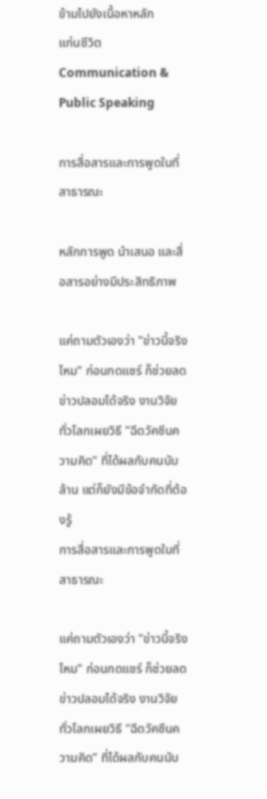ข้ามไปยังเนื้อหาหลัก
แก่นชีวิต
Communication & Public Speaking

การสื่อสารและการพูดในที่สาธารณะ

หลักการพูด นำเสนอ และสื่อสารอย่างมีประสิทธิภาพ

แค่ถามตัวเองว่า "ข่าวนี้จริงไหม" ก่อนกดแชร์ ก็ช่วยลดข่าวปลอมได้จริง งานวิจัยทั่วโลกเผยวิธี "ฉีดวัคซีนความคิด" ที่ได้ผลกับคนนับล้าน แต่ก็ยังมีข้อจำกัดที่ต้องรู้
การสื่อสารและการพูดในที่สาธารณะ

แค่ถามตัวเองว่า "ข่าวนี้จริงไหม" ก่อนกดแชร์ ก็ช่วยลดข่าวปลอมได้จริง งานวิจัยทั่วโลกเผยวิธี "ฉีดวัคซีนความคิด" ที่ได้ผลกับคนนับ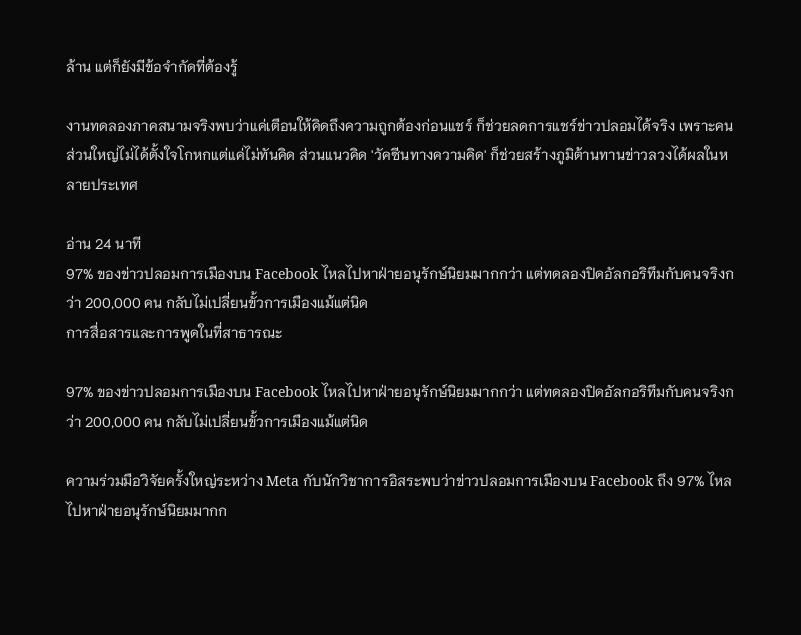ล้าน แต่ก็ยังมีข้อจำกัดที่ต้องรู้

งานทดลองภาคสนามจริงพบว่าแค่เตือนให้คิดถึงความถูกต้องก่อนแชร์ ก็ช่วยลดการแชร์ข่าวปลอมได้จริง เพราะคนส่วนใหญ่ไม่ได้ตั้งใจโกหกแต่แค่ไม่ทันคิด ส่วนแนวคิด 'วัคซีนทางความคิด' ก็ช่วยสร้างภูมิต้านทานข่าวลวงได้ผลในหลายประเทศ

อ่าน 24 นาที
97% ของข่าวปลอมการเมืองบน Facebook ไหลไปหาฝ่ายอนุรักษ์นิยมมากกว่า แต่ทดลองปิดอัลกอริทึมกับคนจริงกว่า 200,000 คน กลับไม่เปลี่ยนขั้วการเมืองแม้แต่นิด
การสื่อสารและการพูดในที่สาธารณะ

97% ของข่าวปลอมการเมืองบน Facebook ไหลไปหาฝ่ายอนุรักษ์นิยมมากกว่า แต่ทดลองปิดอัลกอริทึมกับคนจริงกว่า 200,000 คน กลับไม่เปลี่ยนขั้วการเมืองแม้แต่นิด

ความร่วมมือวิจัยครั้งใหญ่ระหว่าง Meta กับนักวิชาการอิสระพบว่าข่าวปลอมการเมืองบน Facebook ถึง 97% ไหลไปหาฝ่ายอนุรักษ์นิยมมากก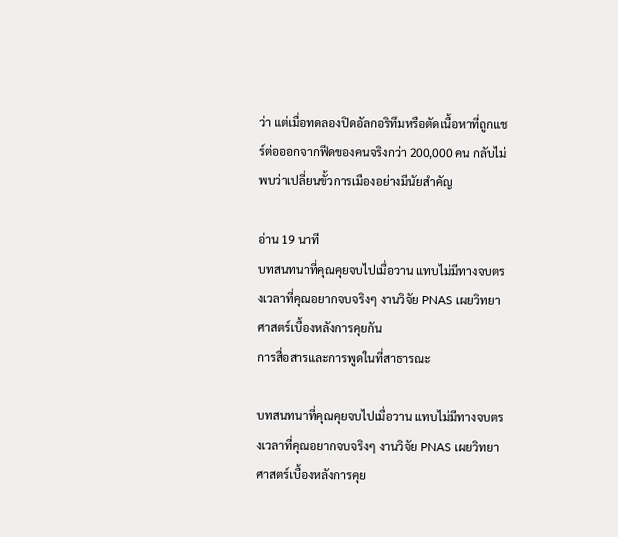ว่า แต่เมื่อทดลองปิดอัลกอริทึมหรือตัดเนื้อหาที่ถูกแชร์ต่อออกจากฟีดของคนจริงกว่า 200,000 คน กลับไม่พบว่าเปลี่ยนขั้วการเมืองอย่างมีนัยสำคัญ

อ่าน 19 นาที
บทสนทนาที่คุณคุยจบไปเมื่อวาน แทบไม่มีทางจบตรงเวลาที่คุณอยากจบจริงๆ งานวิจัย PNAS เผยวิทยาศาสตร์เบื้องหลังการคุยกัน
การสื่อสารและการพูดในที่สาธารณะ

บทสนทนาที่คุณคุยจบไปเมื่อวาน แทบไม่มีทางจบตรงเวลาที่คุณอยากจบจริงๆ งานวิจัย PNAS เผยวิทยาศาสตร์เบื้องหลังการคุย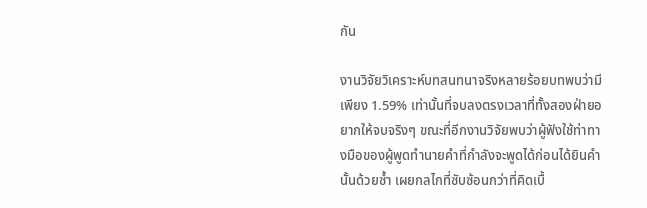กัน

งานวิจัยวิเคราะห์บทสนทนาจริงหลายร้อยบทพบว่ามีเพียง 1.59% เท่านั้นที่จบลงตรงเวลาที่ทั้งสองฝ่ายอยากให้จบจริงๆ ขณะที่อีกงานวิจัยพบว่าผู้ฟังใช้ท่าทางมือของผู้พูดทำนายคำที่กำลังจะพูดได้ก่อนได้ยินคำนั้นด้วยซ้ำ เผยกลไกที่ซับซ้อนกว่าที่คิดเบื้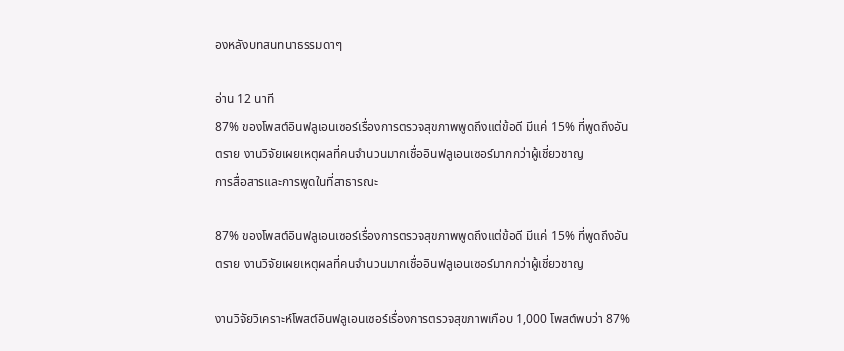องหลังบทสนทนาธรรมดาๆ

อ่าน 12 นาที
87% ของโพสต์อินฟลูเอนเซอร์เรื่องการตรวจสุขภาพพูดถึงแต่ข้อดี มีแค่ 15% ที่พูดถึงอันตราย งานวิจัยเผยเหตุผลที่คนจำนวนมากเชื่ออินฟลูเอนเซอร์มากกว่าผู้เชี่ยวชาญ
การสื่อสารและการพูดในที่สาธารณะ

87% ของโพสต์อินฟลูเอนเซอร์เรื่องการตรวจสุขภาพพูดถึงแต่ข้อดี มีแค่ 15% ที่พูดถึงอันตราย งานวิจัยเผยเหตุผลที่คนจำนวนมากเชื่ออินฟลูเอนเซอร์มากกว่าผู้เชี่ยวชาญ

งานวิจัยวิเคราะห์โพสต์อินฟลูเอนเซอร์เรื่องการตรวจสุขภาพเกือบ 1,000 โพสต์พบว่า 87%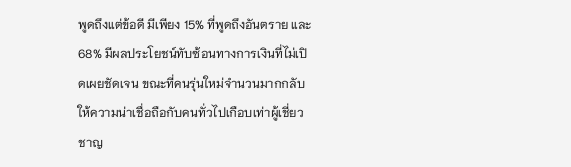พูดถึงแต่ข้อดี มีเพียง 15% ที่พูดถึงอันตราย และ 68% มีผลประโยชน์ทับซ้อนทางการเงินที่ไม่เปิดเผยชัดเจน ขณะที่คนรุ่นใหม่จำนวนมากกลับให้ความน่าเชื่อถือกับคนทั่วไปเกือบเท่าผู้เชี่ยวชาญ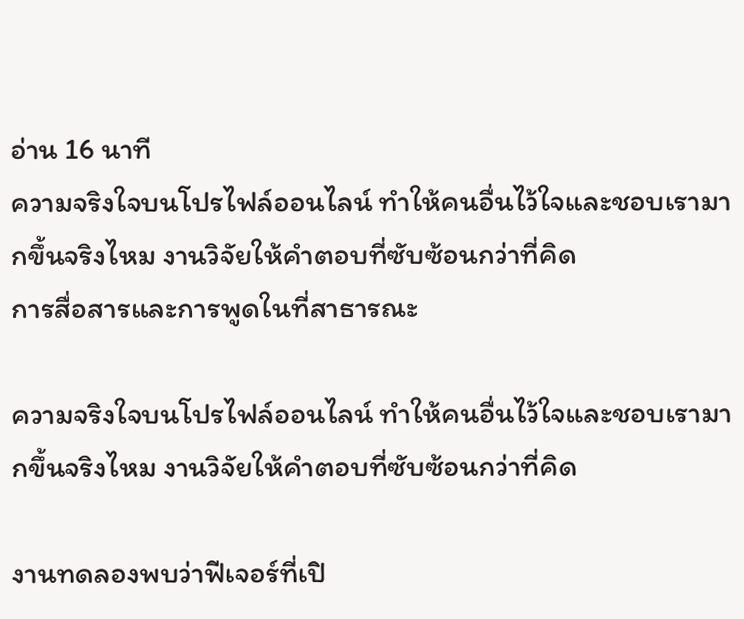อ่าน 16 นาที
ความจริงใจบนโปรไฟล์ออนไลน์ ทำให้คนอื่นไว้ใจและชอบเรามากขึ้นจริงไหม งานวิจัยให้คำตอบที่ซับซ้อนกว่าที่คิด
การสื่อสารและการพูดในที่สาธารณะ

ความจริงใจบนโปรไฟล์ออนไลน์ ทำให้คนอื่นไว้ใจและชอบเรามากขึ้นจริงไหม งานวิจัยให้คำตอบที่ซับซ้อนกว่าที่คิด

งานทดลองพบว่าฟีเจอร์ที่เปิ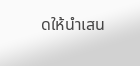ดให้นำเสน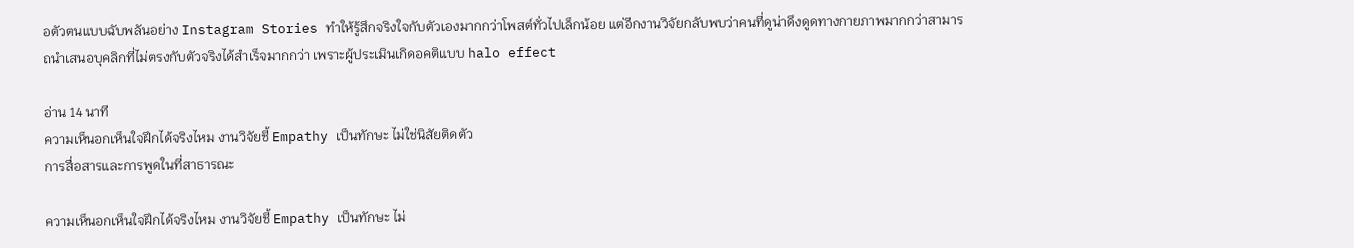อตัวตนแบบฉับพลันอย่าง Instagram Stories ทำให้รู้สึกจริงใจกับตัวเองมากกว่าโพสต์ทั่วไปเล็กน้อย แต่อีกงานวิจัยกลับพบว่าคนที่ดูน่าดึงดูดทางกายภาพมากกว่าสามารถนำเสนอบุคลิกที่ไม่ตรงกับตัวจริงได้สำเร็จมากกว่า เพราะผู้ประเมินเกิดอคติแบบ halo effect

อ่าน 14 นาที
ความเห็นอกเห็นใจฝึกได้จริงไหม งานวิจัยชี้ Empathy เป็นทักษะ ไม่ใช่นิสัยติดตัว
การสื่อสารและการพูดในที่สาธารณะ

ความเห็นอกเห็นใจฝึกได้จริงไหม งานวิจัยชี้ Empathy เป็นทักษะ ไม่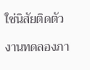ใช่นิสัยติดตัว

งานทดลองภา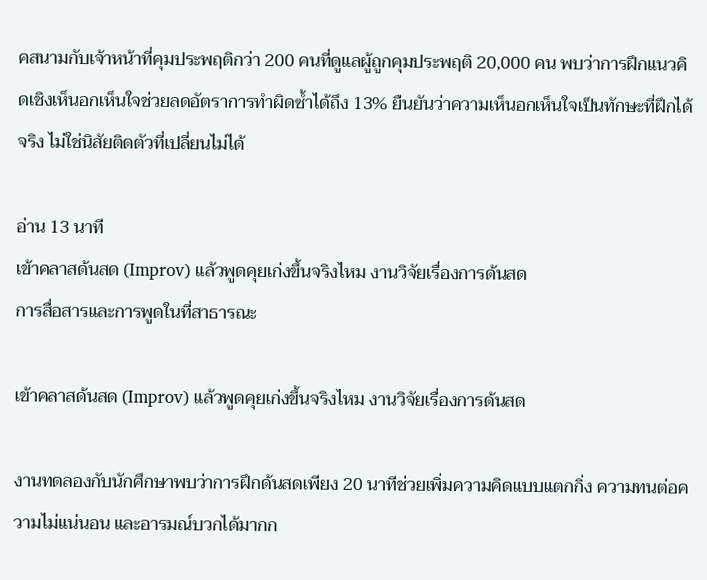คสนามกับเจ้าหน้าที่คุมประพฤติกว่า 200 คนที่ดูแลผู้ถูกคุมประพฤติ 20,000 คน พบว่าการฝึกแนวคิดเชิงเห็นอกเห็นใจช่วยลดอัตราการทำผิดซ้ำได้ถึง 13% ยืนยันว่าความเห็นอกเห็นใจเป็นทักษะที่ฝึกได้จริง ไม่ใช่นิสัยติดตัวที่เปลี่ยนไม่ได้

อ่าน 13 นาที
เข้าคลาสด้นสด (Improv) แล้วพูดคุยเก่งขึ้นจริงไหม งานวิจัยเรื่องการด้นสด
การสื่อสารและการพูดในที่สาธารณะ

เข้าคลาสด้นสด (Improv) แล้วพูดคุยเก่งขึ้นจริงไหม งานวิจัยเรื่องการด้นสด

งานทดลองกับนักศึกษาพบว่าการฝึกด้นสดเพียง 20 นาทีช่วยเพิ่มความคิดแบบแตกกิ่ง ความทนต่อความไม่แน่นอน และอารมณ์บวกได้มากก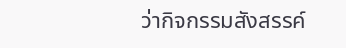ว่ากิจกรรมสังสรรค์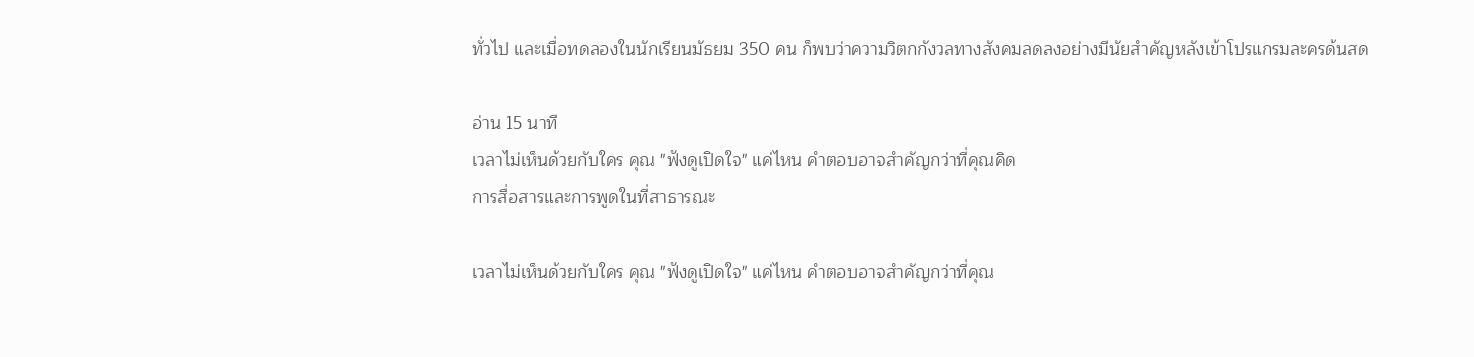ทั่วไป และเมื่อทดลองในนักเรียนมัธยม 350 คน ก็พบว่าความวิตกกังวลทางสังคมลดลงอย่างมีนัยสำคัญหลังเข้าโปรแกรมละครด้นสด

อ่าน 15 นาที
เวลาไม่เห็นด้วยกับใคร คุณ "ฟังดูเปิดใจ" แค่ไหน คำตอบอาจสำคัญกว่าที่คุณคิด
การสื่อสารและการพูดในที่สาธารณะ

เวลาไม่เห็นด้วยกับใคร คุณ "ฟังดูเปิดใจ" แค่ไหน คำตอบอาจสำคัญกว่าที่คุณ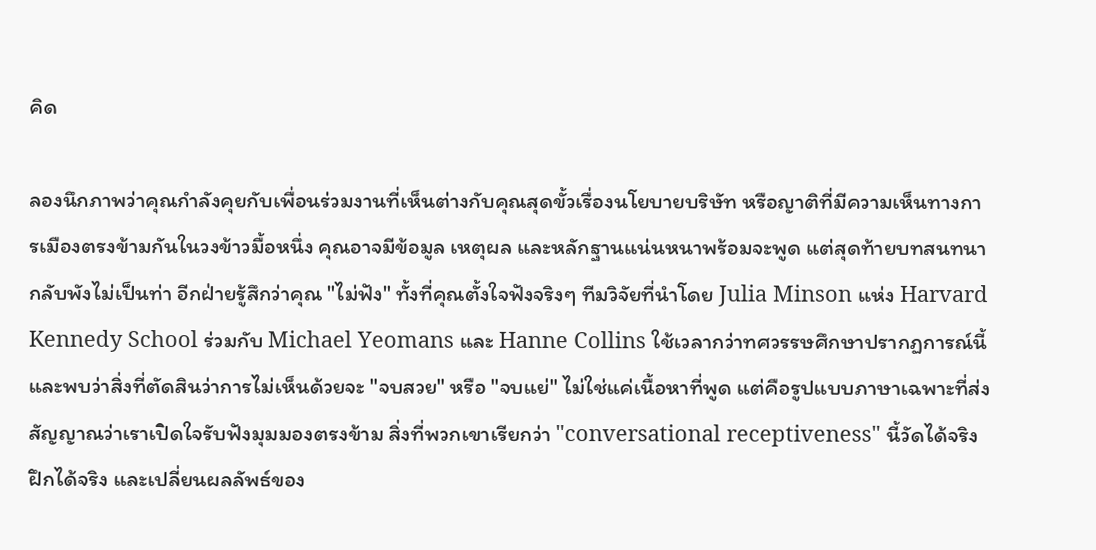คิด

ลองนึกภาพว่าคุณกำลังคุยกับเพื่อนร่วมงานที่เห็นต่างกับคุณสุดขั้วเรื่องนโยบายบริษัท หรือญาติที่มีความเห็นทางการเมืองตรงข้ามกันในวงข้าวมื้อหนึ่ง คุณอาจมีข้อมูล เหตุผล และหลักฐานแน่นหนาพร้อมจะพูด แต่สุดท้ายบทสนทนากลับพังไม่เป็นท่า อีกฝ่ายรู้สึกว่าคุณ "ไม่ฟัง" ทั้งที่คุณตั้งใจฟังจริงๆ ทีมวิจัยที่นำโดย Julia Minson แห่ง Harvard Kennedy School ร่วมกับ Michael Yeomans และ Hanne Collins ใช้เวลากว่าทศวรรษศึกษาปรากฏการณ์นี้ และพบว่าสิ่งที่ตัดสินว่าการไม่เห็นด้วยจะ "จบสวย" หรือ "จบแย่" ไม่ใช่แค่เนื้อหาที่พูด แต่คือรูปแบบภาษาเฉพาะที่ส่งสัญญาณว่าเราเปิดใจรับฟังมุมมองตรงข้าม สิ่งที่พวกเขาเรียกว่า "conversational receptiveness" นี้วัดได้จริง ฝึกได้จริง และเปลี่ยนผลลัพธ์ของ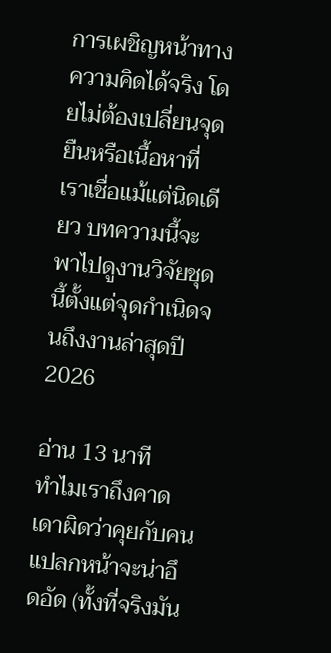การเผชิญหน้าทางความคิดได้จริง โดยไม่ต้องเปลี่ยนจุดยืนหรือเนื้อหาที่เราเชื่อแม้แต่นิดเดียว บทความนี้จะพาไปดูงานวิจัยชุดนี้ตั้งแต่จุดกำเนิดจนถึงงานล่าสุดปี 2026

อ่าน 13 นาที
ทำไมเราถึงคาดเดาผิดว่าคุยกับคนแปลกหน้าจะน่าอึดอัด (ทั้งที่จริงมัน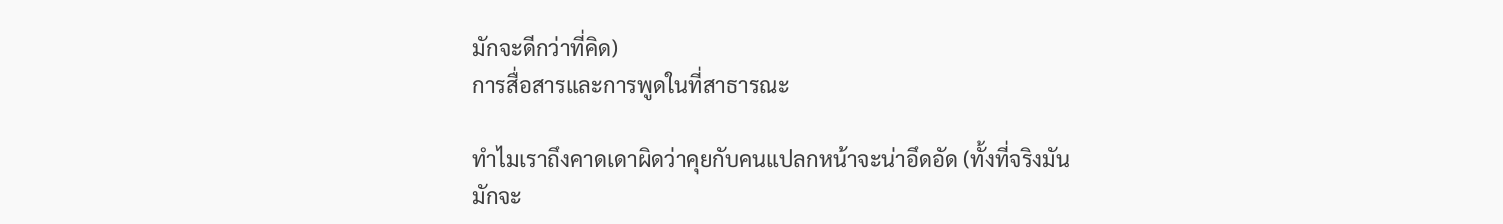มักจะดีกว่าที่คิด)
การสื่อสารและการพูดในที่สาธารณะ

ทำไมเราถึงคาดเดาผิดว่าคุยกับคนแปลกหน้าจะน่าอึดอัด (ทั้งที่จริงมันมักจะ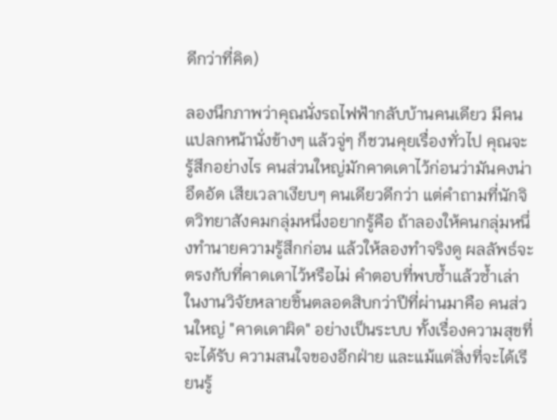ดีกว่าที่คิด)

ลองนึกภาพว่าคุณนั่งรถไฟฟ้ากลับบ้านคนเดียว มีคนแปลกหน้านั่งข้างๆ แล้วจู่ๆ ก็ชวนคุยเรื่องทั่วไป คุณจะรู้สึกอย่างไร คนส่วนใหญ่มักคาดเดาไว้ก่อนว่ามันคงน่าอึดอัด เสียเวลาเงียบๆ คนเดียวดีกว่า แต่คำถามที่นักจิตวิทยาสังคมกลุ่มหนึ่งอยากรู้คือ ถ้าลองให้คนกลุ่มหนึ่งทำนายความรู้สึกก่อน แล้วให้ลองทำจริงดู ผลลัพธ์จะตรงกับที่คาดเดาไว้หรือไม่ คำตอบที่พบซ้ำแล้วซ้ำเล่าในงานวิจัยหลายชิ้นตลอดสิบกว่าปีที่ผ่านมาคือ คนส่วนใหญ่ "คาดเดาผิด" อย่างเป็นระบบ ทั้งเรื่องความสุขที่จะได้รับ ความสนใจของอีกฝ่าย และแม้แต่สิ่งที่จะได้เรียนรู้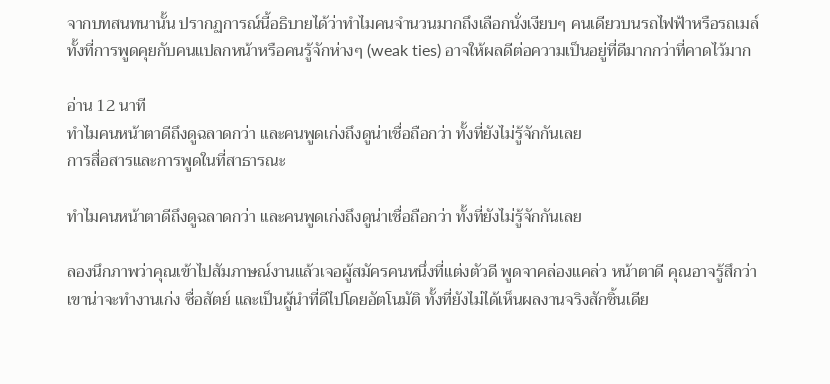จากบทสนทนานั้น ปรากฏการณ์นี้อธิบายได้ว่าทำไมคนจำนวนมากถึงเลือกนั่งเงียบๆ คนเดียวบนรถไฟฟ้าหรือรถเมล์ ทั้งที่การพูดคุยกับคนแปลกหน้าหรือคนรู้จักห่างๆ (weak ties) อาจให้ผลดีต่อความเป็นอยู่ที่ดีมากกว่าที่คาดไว้มาก

อ่าน 12 นาที
ทำไมคนหน้าตาดีถึงดูฉลาดกว่า และคนพูดเก่งถึงดูน่าเชื่อถือกว่า ทั้งที่ยังไม่รู้จักกันเลย
การสื่อสารและการพูดในที่สาธารณะ

ทำไมคนหน้าตาดีถึงดูฉลาดกว่า และคนพูดเก่งถึงดูน่าเชื่อถือกว่า ทั้งที่ยังไม่รู้จักกันเลย

ลองนึกภาพว่าคุณเข้าไปสัมภาษณ์งานแล้วเจอผู้สมัครคนหนึ่งที่แต่งตัวดี พูดจาคล่องแคล่ว หน้าตาดี คุณอาจรู้สึกว่าเขาน่าจะทำงานเก่ง ซื่อสัตย์ และเป็นผู้นำที่ดีไปโดยอัตโนมัติ ทั้งที่ยังไม่ได้เห็นผลงานจริงสักชิ้นเดีย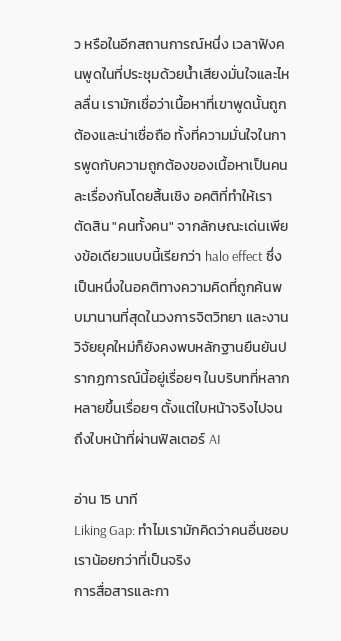ว หรือในอีกสถานการณ์หนึ่ง เวลาฟังคนพูดในที่ประชุมด้วยน้ำเสียงมั่นใจและไหลลื่น เรามักเชื่อว่าเนื้อหาที่เขาพูดนั้นถูกต้องและน่าเชื่อถือ ทั้งที่ความมั่นใจในการพูดกับความถูกต้องของเนื้อหาเป็นคนละเรื่องกันโดยสิ้นเชิง อคติที่ทำให้เราตัดสิน "คนทั้งคน" จากลักษณะเด่นเพียงข้อเดียวแบบนี้เรียกว่า halo effect ซึ่งเป็นหนึ่งในอคติทางความคิดที่ถูกค้นพบมานานที่สุดในวงการจิตวิทยา และงานวิจัยยุคใหม่ก็ยังคงพบหลักฐานยืนยันปรากฏการณ์นี้อยู่เรื่อยๆ ในบริบทที่หลากหลายขึ้นเรื่อยๆ ตั้งแต่ใบหน้าจริงไปจนถึงใบหน้าที่ผ่านฟิลเตอร์ AI

อ่าน 15 นาที
Liking Gap: ทำไมเรามักคิดว่าคนอื่นชอบเราน้อยกว่าที่เป็นจริง
การสื่อสารและกา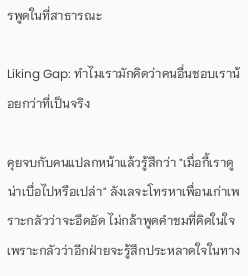รพูดในที่สาธารณะ

Liking Gap: ทำไมเรามักคิดว่าคนอื่นชอบเราน้อยกว่าที่เป็นจริง

คุยจบกับคนแปลกหน้าแล้วรู้สึกว่า "เมื่อกี้เราดูน่าเบื่อไปหรือเปล่า" ลังเลจะโทรหาเพื่อนเก่าเพราะกลัวว่าจะอึดอัด ไม่กล้าพูดคำชมที่คิดในใจเพราะกลัวว่าอีกฝ่ายจะรู้สึกประหลาดใจในทาง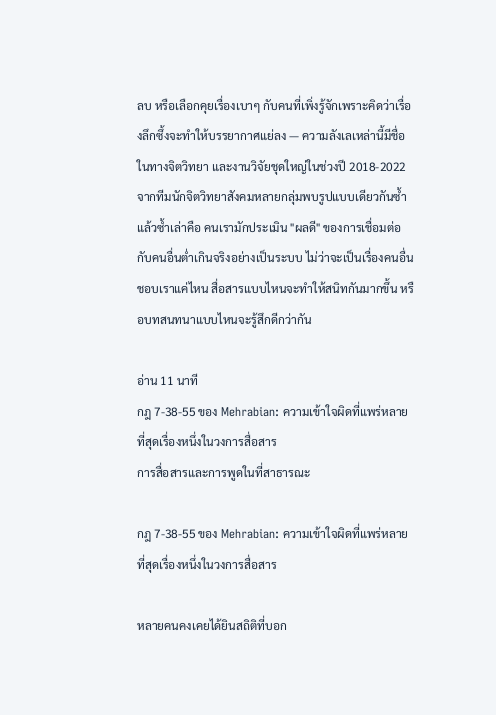ลบ หรือเลือกคุยเรื่องเบาๆ กับคนที่เพิ่งรู้จักเพราะคิดว่าเรื่องลึกซึ้งจะทำให้บรรยากาศแย่ลง — ความลังเลเหล่านี้มีชื่อในทางจิตวิทยา และงานวิจัยชุดใหญ่ในช่วงปี 2018-2022 จากทีมนักจิตวิทยาสังคมหลายกลุ่มพบรูปแบบเดียวกันซ้ำแล้วซ้ำเล่าคือ คนเรามักประเมิน "ผลดี" ของการเชื่อมต่อกับคนอื่นต่ำเกินจริงอย่างเป็นระบบ ไม่ว่าจะเป็นเรื่องคนอื่นชอบเราแค่ไหน สื่อสารแบบไหนจะทำให้สนิทกันมากขึ้น หรือบทสนทนาแบบไหนจะรู้สึกดีกว่ากัน

อ่าน 11 นาที
กฎ 7-38-55 ของ Mehrabian: ความเข้าใจผิดที่แพร่หลายที่สุดเรื่องหนึ่งในวงการสื่อสาร
การสื่อสารและการพูดในที่สาธารณะ

กฎ 7-38-55 ของ Mehrabian: ความเข้าใจผิดที่แพร่หลายที่สุดเรื่องหนึ่งในวงการสื่อสาร

หลายคนคงเคยได้ยินสถิติที่บอก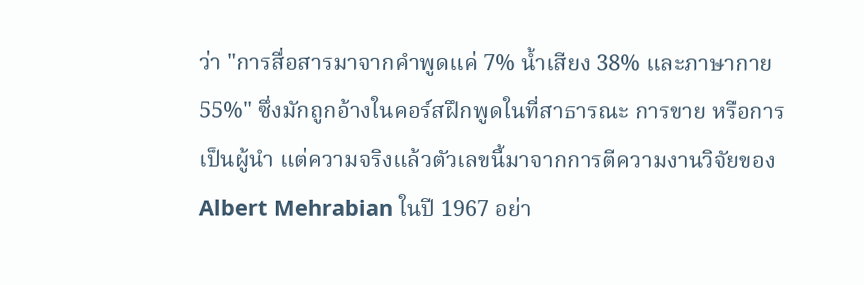ว่า "การสื่อสารมาจากคำพูดแค่ 7% น้ำเสียง 38% และภาษากาย 55%" ซึ่งมักถูกอ้างในคอร์สฝึกพูดในที่สาธารณะ การขาย หรือการเป็นผู้นำ แต่ความจริงแล้วตัวเลขนี้มาจากการตีความงานวิจัยของ Albert Mehrabian ในปี 1967 อย่า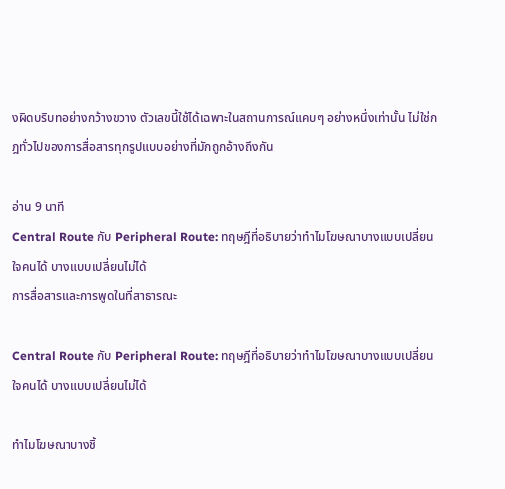งผิดบริบทอย่างกว้างขวาง ตัวเลขนี้ใช้ได้เฉพาะในสถานการณ์แคบๆ อย่างหนึ่งเท่านั้น ไม่ใช่กฎทั่วไปของการสื่อสารทุกรูปแบบอย่างที่มักถูกอ้างถึงกัน

อ่าน 9 นาที
Central Route กับ Peripheral Route: ทฤษฎีที่อธิบายว่าทำไมโฆษณาบางแบบเปลี่ยนใจคนได้ บางแบบเปลี่ยนไม่ได้
การสื่อสารและการพูดในที่สาธารณะ

Central Route กับ Peripheral Route: ทฤษฎีที่อธิบายว่าทำไมโฆษณาบางแบบเปลี่ยนใจคนได้ บางแบบเปลี่ยนไม่ได้

ทำไมโฆษณาบางชิ้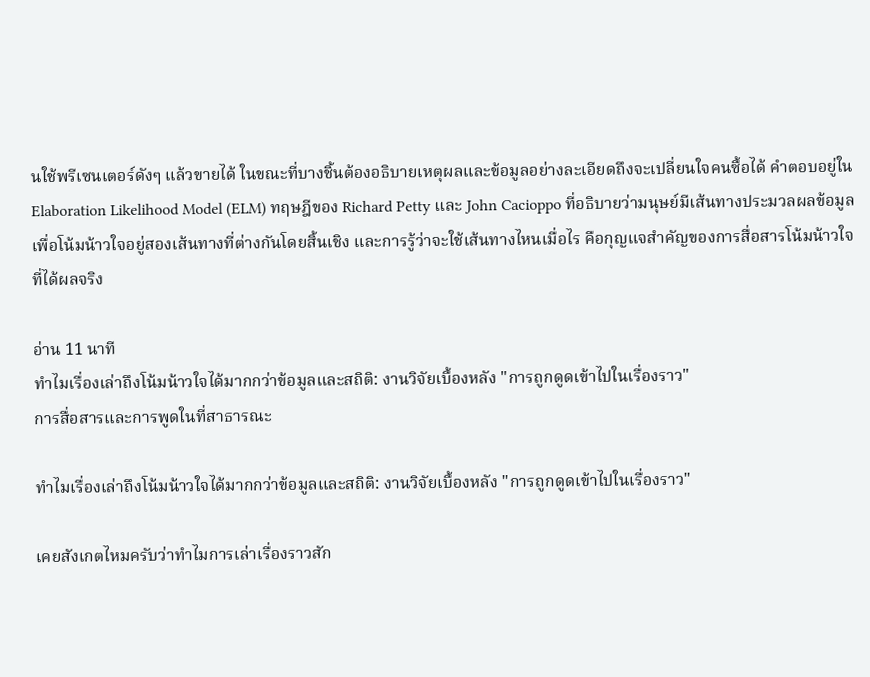นใช้พรีเซนเตอร์ดังๆ แล้วขายได้ ในขณะที่บางชิ้นต้องอธิบายเหตุผลและข้อมูลอย่างละเอียดถึงจะเปลี่ยนใจคนซื้อได้ คำตอบอยู่ใน Elaboration Likelihood Model (ELM) ทฤษฎีของ Richard Petty และ John Cacioppo ที่อธิบายว่ามนุษย์มีเส้นทางประมวลผลข้อมูลเพื่อโน้มน้าวใจอยู่สองเส้นทางที่ต่างกันโดยสิ้นเชิง และการรู้ว่าจะใช้เส้นทางไหนเมื่อไร คือกุญแจสำคัญของการสื่อสารโน้มน้าวใจที่ได้ผลจริง

อ่าน 11 นาที
ทำไมเรื่องเล่าถึงโน้มน้าวใจได้มากกว่าข้อมูลและสถิติ: งานวิจัยเบื้องหลัง "การถูกดูดเข้าไปในเรื่องราว"
การสื่อสารและการพูดในที่สาธารณะ

ทำไมเรื่องเล่าถึงโน้มน้าวใจได้มากกว่าข้อมูลและสถิติ: งานวิจัยเบื้องหลัง "การถูกดูดเข้าไปในเรื่องราว"

เคยสังเกตไหมครับว่าทำไมการเล่าเรื่องราวสัก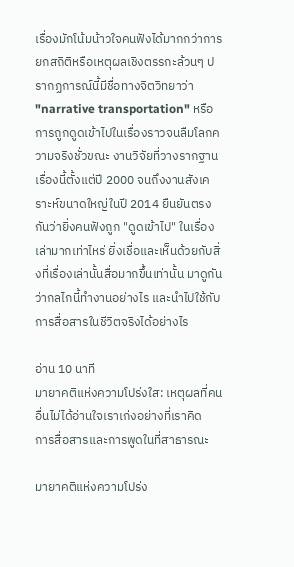เรื่องมักโน้มน้าวใจคนฟังได้มากกว่าการยกสถิติหรือเหตุผลเชิงตรรกะล้วนๆ ปรากฏการณ์นี้มีชื่อทางจิตวิทยาว่า "narrative transportation" หรือการถูกดูดเข้าไปในเรื่องราวจนลืมโลกความจริงชั่วขณะ งานวิจัยที่วางรากฐานเรื่องนี้ตั้งแต่ปี 2000 จนถึงงานสังเคราะห์ขนาดใหญ่ในปี 2014 ยืนยันตรงกันว่ายิ่งคนฟังถูก "ดูดเข้าไป" ในเรื่องเล่ามากเท่าไหร่ ยิ่งเชื่อและเห็นด้วยกับสิ่งที่เรื่องเล่านั้นสื่อมากขึ้นเท่านั้น มาดูกันว่ากลไกนี้ทำงานอย่างไร และนำไปใช้กับการสื่อสารในชีวิตจริงได้อย่างไร

อ่าน 10 นาที
มายาคติแห่งความโปร่งใส: เหตุผลที่คนอื่นไม่ได้อ่านใจเราเก่งอย่างที่เราคิด
การสื่อสารและการพูดในที่สาธารณะ

มายาคติแห่งความโปร่ง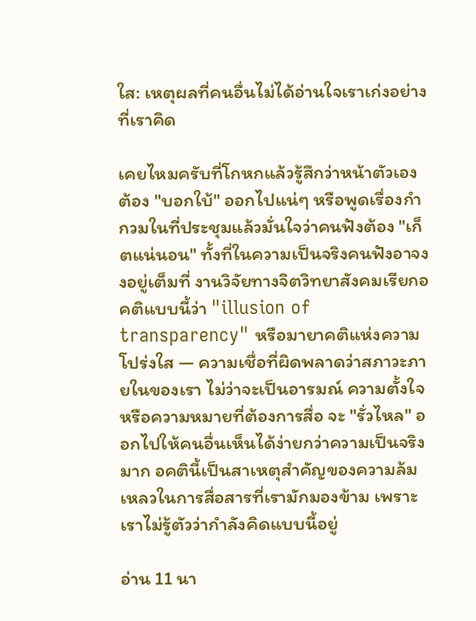ใส: เหตุผลที่คนอื่นไม่ได้อ่านใจเราเก่งอย่างที่เราคิด

เคยไหมครับที่โกหกแล้วรู้สึกว่าหน้าตัวเองต้อง "บอกใบ้" ออกไปแน่ๆ หรือพูดเรื่องกำกวมในที่ประชุมแล้วมั่นใจว่าคนฟังต้อง "เก็ตแน่นอน" ทั้งที่ในความเป็นจริงคนฟังอาจงงอยู่เต็มที่ งานวิจัยทางจิตวิทยาสังคมเรียกอคติแบบนี้ว่า "illusion of transparency" หรือมายาคติแห่งความโปร่งใส — ความเชื่อที่ผิดพลาดว่าสภาวะภายในของเรา ไม่ว่าจะเป็นอารมณ์ ความตั้งใจ หรือความหมายที่ต้องการสื่อ จะ "รั่วไหล" ออกไปให้คนอื่นเห็นได้ง่ายกว่าความเป็นจริงมาก อคตินี้เป็นสาเหตุสำคัญของความล้มเหลวในการสื่อสารที่เรามักมองข้าม เพราะเราไม่รู้ตัวว่ากำลังคิดแบบนี้อยู่

อ่าน 11 นา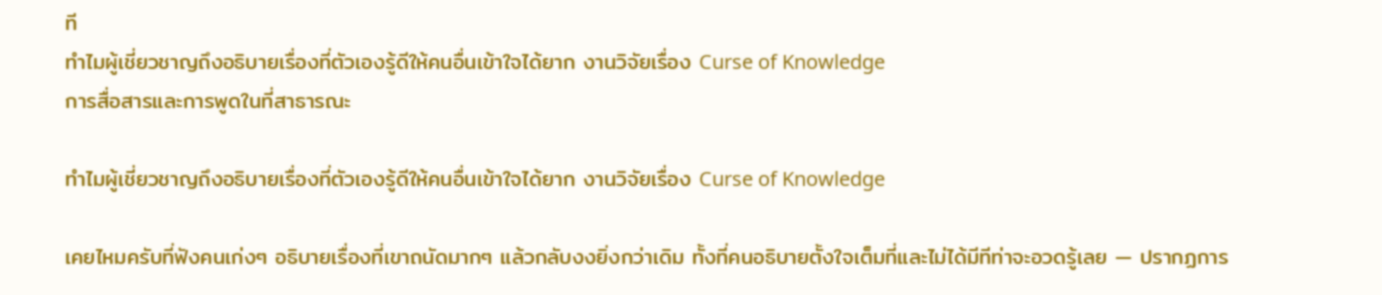ที
ทำไมผู้เชี่ยวชาญถึงอธิบายเรื่องที่ตัวเองรู้ดีให้คนอื่นเข้าใจได้ยาก งานวิจัยเรื่อง Curse of Knowledge
การสื่อสารและการพูดในที่สาธารณะ

ทำไมผู้เชี่ยวชาญถึงอธิบายเรื่องที่ตัวเองรู้ดีให้คนอื่นเข้าใจได้ยาก งานวิจัยเรื่อง Curse of Knowledge

เคยไหมครับที่ฟังคนเก่งๆ อธิบายเรื่องที่เขาถนัดมากๆ แล้วกลับงงยิ่งกว่าเดิม ทั้งที่คนอธิบายตั้งใจเต็มที่และไม่ได้มีทีท่าจะอวดรู้เลย — ปรากฏการ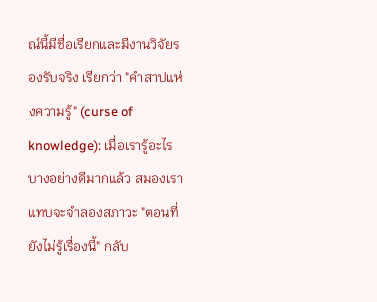ณ์นี้มีชื่อเรียกและมีงานวิจัยรองรับจริง เรียกว่า "คำสาปแห่งความรู้" (curse of knowledge): เมื่อเรารู้อะไรบางอย่างดีมากแล้ว สมองเราแทบจะจำลองสภาวะ "ตอนที่ยังไม่รู้เรื่องนี้" กลับ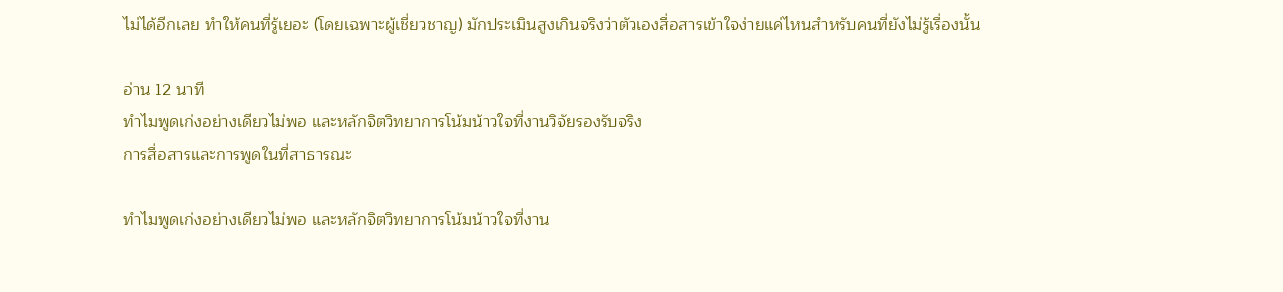ไม่ได้อีกเลย ทำให้คนที่รู้เยอะ (โดยเฉพาะผู้เชี่ยวชาญ) มักประเมินสูงเกินจริงว่าตัวเองสื่อสารเข้าใจง่ายแค่ไหนสำหรับคนที่ยังไม่รู้เรื่องนั้น

อ่าน 12 นาที
ทำไมพูดเก่งอย่างเดียวไม่พอ และหลักจิตวิทยาการโน้มน้าวใจที่งานวิจัยรองรับจริง
การสื่อสารและการพูดในที่สาธารณะ

ทำไมพูดเก่งอย่างเดียวไม่พอ และหลักจิตวิทยาการโน้มน้าวใจที่งาน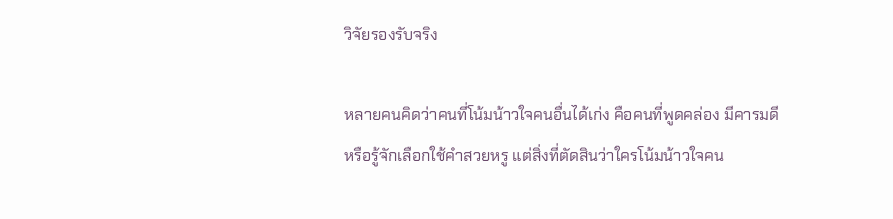วิจัยรองรับจริง

หลายคนคิดว่าคนที่โน้มน้าวใจคนอื่นได้เก่ง คือคนที่พูดคล่อง มีคารมดี หรือรู้จักเลือกใช้คำสวยหรู แต่สิ่งที่ตัดสินว่าใครโน้มน้าวใจคน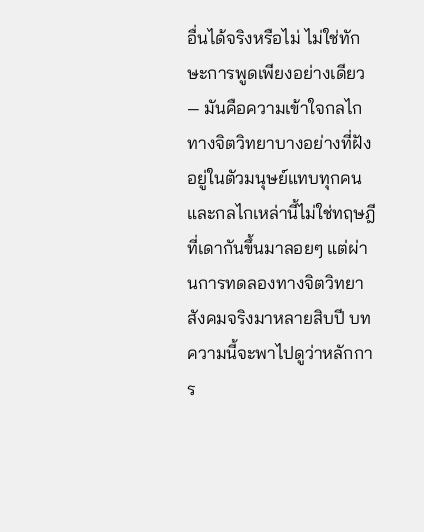อื่นได้จริงหรือไม่ ไม่ใช่ทักษะการพูดเพียงอย่างเดียว — มันคือความเข้าใจกลไกทางจิตวิทยาบางอย่างที่ฝังอยู่ในตัวมนุษย์แทบทุกคน และกลไกเหล่านี้ไม่ใช่ทฤษฎีที่เดากันขึ้นมาลอยๆ แต่ผ่านการทดลองทางจิตวิทยาสังคมจริงมาหลายสิบปี บทความนี้จะพาไปดูว่าหลักการ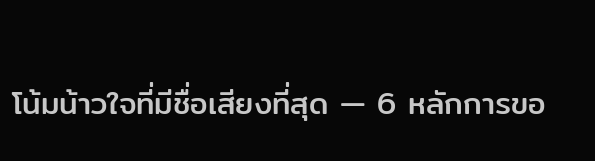โน้มน้าวใจที่มีชื่อเสียงที่สุด — 6 หลักการขอ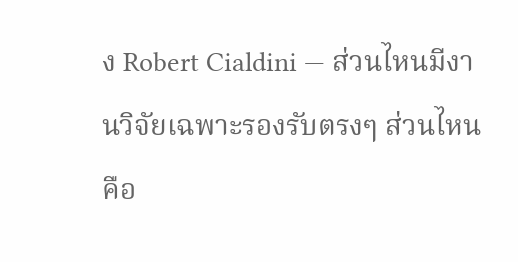ง Robert Cialdini — ส่วนไหนมีงานวิจัยเฉพาะรองรับตรงๆ ส่วนไหนคือ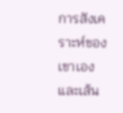การสังเคราะห์ของเขาเอง และเส้น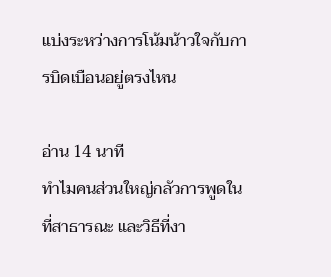แบ่งระหว่างการโน้มน้าวใจกับการบิดเบือนอยู่ตรงไหน

อ่าน 14 นาที
ทำไมคนส่วนใหญ่กลัวการพูดในที่สาธารณะ และวิธีที่งา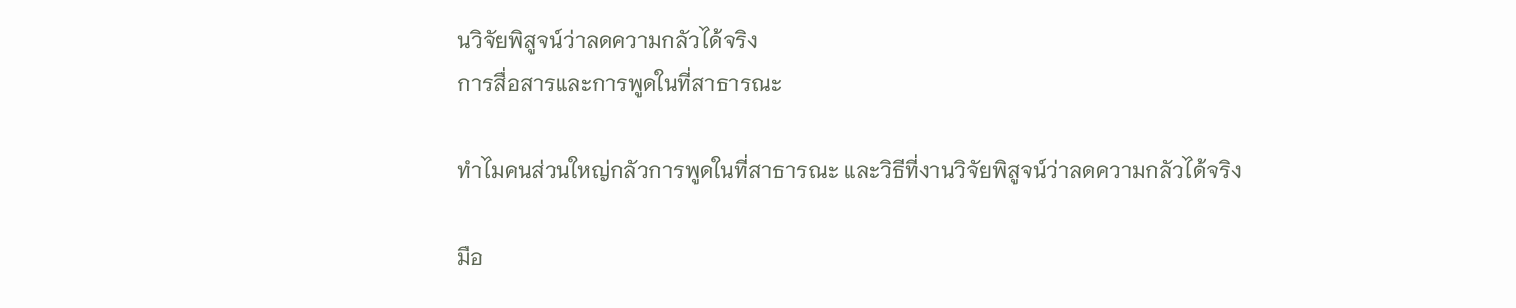นวิจัยพิสูจน์ว่าลดความกลัวได้จริง
การสื่อสารและการพูดในที่สาธารณะ

ทำไมคนส่วนใหญ่กลัวการพูดในที่สาธารณะ และวิธีที่งานวิจัยพิสูจน์ว่าลดความกลัวได้จริง

มือ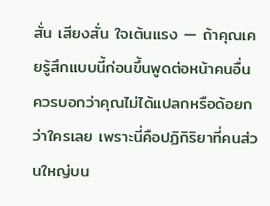สั่น เสียงสั่น ใจเต้นแรง — ถ้าคุณเคยรู้สึกแบบนี้ก่อนขึ้นพูดต่อหน้าคนอื่น ควรบอกว่าคุณไม่ได้แปลกหรือด้อยกว่าใครเลย เพราะนี่คือปฏิกิริยาที่คนส่วนใหญ่บน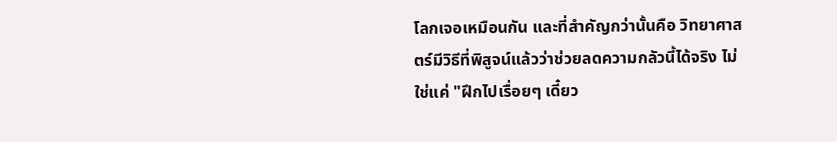โลกเจอเหมือนกัน และที่สำคัญกว่านั้นคือ วิทยาศาสตร์มีวิธีที่พิสูจน์แล้วว่าช่วยลดความกลัวนี้ได้จริง ไม่ใช่แค่ "ฝึกไปเรื่อยๆ เดี๋ยว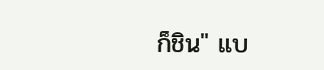ก็ชิน" แบ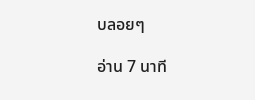บลอยๆ

อ่าน 7 นาที